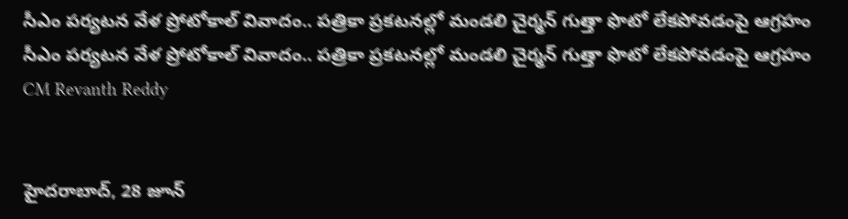సీఎం పర్యటన వేళ ప్రోటోకాల్ వివాదం.. పత్రికా ప్రకటనల్లో మండలి చైర్మన్ గుత్తా ఫొటో లేకపోవడంపై ఆగ్రహం
సీఎం పర్యటన వేళ ప్రోటోకాల్ వివాదం.. పత్రికా ప్రకటనల్లో మండలి చైర్మన్ గుత్తా ఫొటో లేకపోవడంపై ఆగ్రహం
CM Revanth Reddy


హైదరాబాద్, 28 జూన్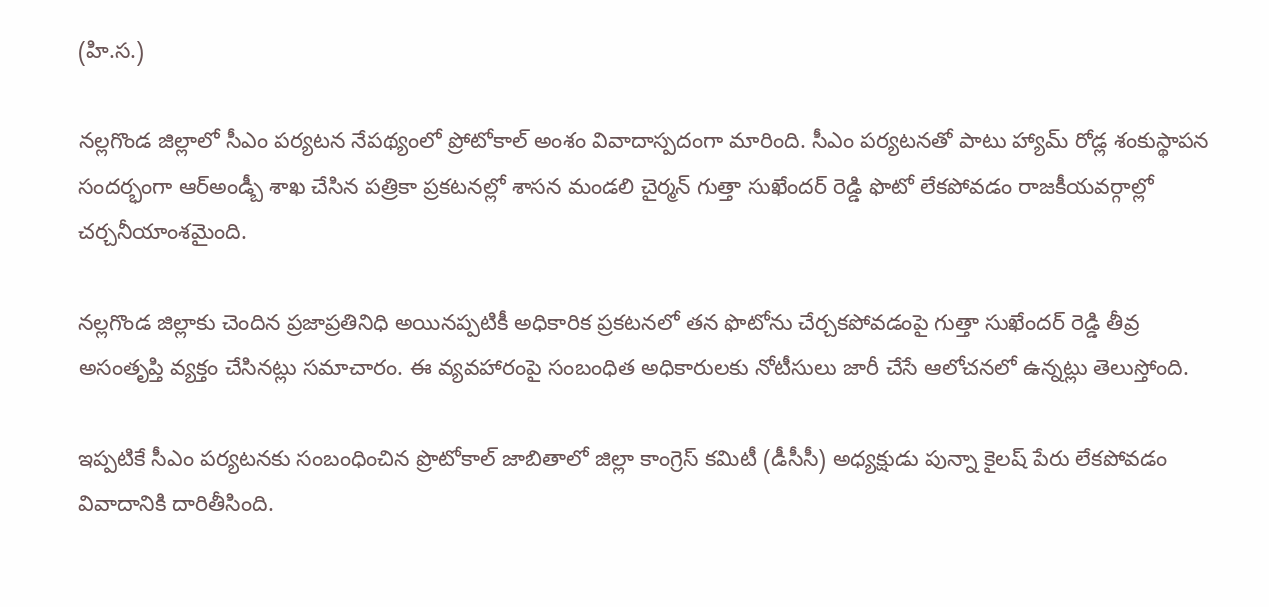(హి.స.)

నల్లగొండ జిల్లాలో సీఎం పర్యటన నేపథ్యంలో ప్రోటోకాల్ అంశం వివాదాస్పదంగా మారింది. సీఎం పర్యటనతో పాటు హ్యామ్ రోడ్ల శంకుస్థాపన సందర్భంగా ఆర్అండ్బీ శాఖ చేసిన పత్రికా ప్రకటనల్లో శాసన మండలి చైర్మన్ గుత్తా సుఖేందర్ రెడ్డి ఫొటో లేకపోవడం రాజకీయవర్గాల్లో చర్చనీయాంశమైంది.

నల్లగొండ జిల్లాకు చెందిన ప్రజాప్రతినిధి అయినప్పటికీ అధికారిక ప్రకటనలో తన ఫొటోను చేర్చకపోవడంపై గుత్తా సుఖేందర్ రెడ్డి తీవ్ర అసంతృప్తి వ్యక్తం చేసినట్లు సమాచారం. ఈ వ్యవహారంపై సంబంధిత అధికారులకు నోటీసులు జారీ చేసే ఆలోచనలో ఉన్నట్లు తెలుస్తోంది.

ఇప్పటికే సీఎం పర్యటనకు సంబంధించిన ప్రొటోకాల్ జాబితాలో జిల్లా కాంగ్రెస్ కమిటీ (డీసీసీ) అధ్యక్షుడు పున్నా కైలష్ పేరు లేకపోవడం వివాదానికి దారితీసింది.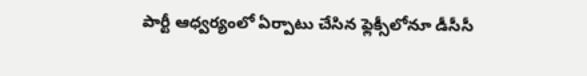పార్టీ ఆధ్వర్యంలో ఏర్పాటు చేసిన ఫ్లెక్సీలోనూ డీసీసీ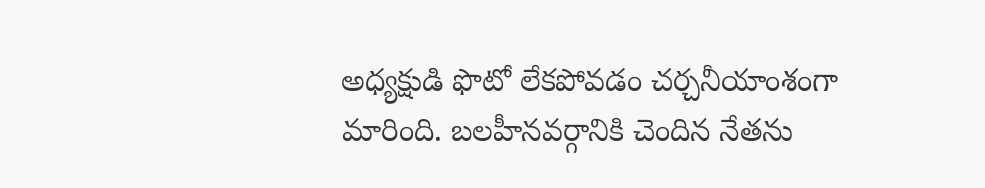అధ్యక్షుడి ఫొటో లేకపోవడం చర్చనీయాంశంగా మారింది. బలహీనవర్గానికి చెందిన నేతను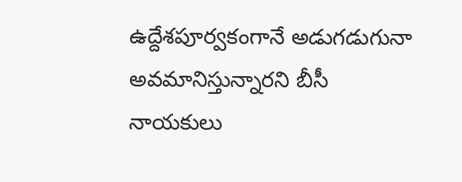ఉద్దేశపూర్వకంగానే అడుగడుగునా అవమానిస్తున్నారని బీసీ నాయకులు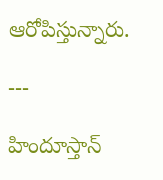ఆరోపిస్తున్నారు.

---

హిందూస్తాన్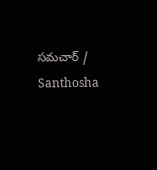సమచార్ / Santhosha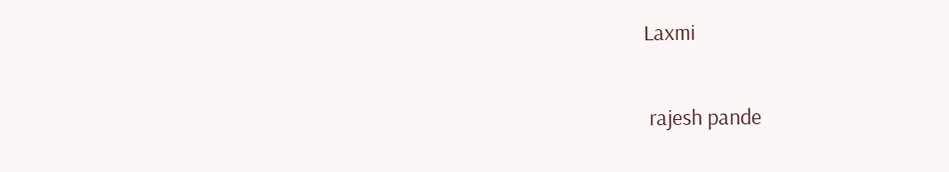Laxmi


 rajesh pande